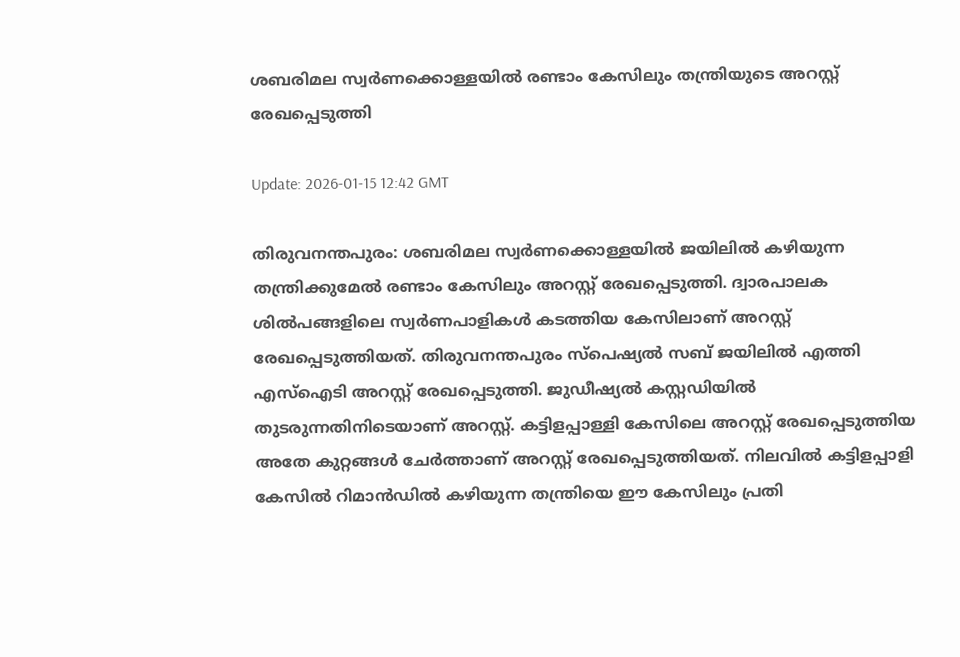ശബരിമല സ്വര്‍ണക്കൊള്ളയില്‍ രണ്ടാം കേസിലും തന്ത്രിയുടെ അറസ്റ്റ് രേഖപ്പെടുത്തി

Update: 2026-01-15 12:42 GMT

തിരുവനന്തപുരം: ശബരിമല സ്വര്‍ണക്കൊള്ളയില്‍ ജയിലില്‍ കഴിയുന്ന തന്ത്രിക്കുമേല്‍ രണ്ടാം കേസിലും അറസ്റ്റ് രേഖപ്പെടുത്തി. ദ്വാരപാലക ശില്‍പങ്ങളിലെ സ്വര്‍ണപാളികള്‍ കടത്തിയ കേസിലാണ് അറസ്റ്റ് രേഖപ്പെടുത്തിയത്. തിരുവനന്തപുരം സ്‌പെഷ്യല്‍ സബ് ജയിലില്‍ എത്തി എസ്‌ഐടി അറസ്റ്റ് രേഖപ്പെടുത്തി. ജുഡീഷ്യല്‍ കസ്റ്റഡിയില്‍ തുടരുന്നതിനിടെയാണ് അറസ്റ്റ്. കട്ടിളപ്പാള്ളി കേസിലെ അറസ്റ്റ് രേഖപ്പെടുത്തിയ അതേ കുറ്റങ്ങള്‍ ചേര്‍ത്താണ് അറസ്റ്റ് രേഖപ്പെടുത്തിയത്. നിലവില്‍ കട്ടിളപ്പാളി കേസില്‍ റിമാന്‍ഡില്‍ കഴിയുന്ന തന്ത്രിയെ ഈ കേസിലും പ്രതി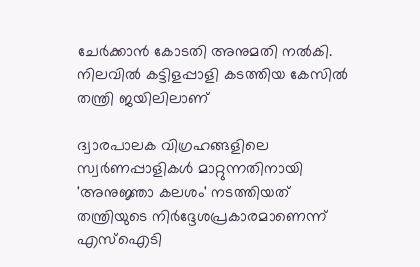ചേര്‍ക്കാന്‍ കോടതി അനുമതി നല്‍കി. നിലവില്‍ കട്ടിളപ്പാളി കടത്തിയ കേസില്‍ തന്ത്രി ജയിലിലാണ്

ദ്വാരപാലക വിഗ്രഹങ്ങളിലെ സ്വര്‍ണപ്പാളികള്‍ മാറ്റുന്നതിനായി 'അനുജ്ഞാ കലശം' നടത്തിയത് തന്ത്രിയുടെ നിര്‍ദ്ദേശപ്രകാരമാണെന്ന് എസ്‌ഐടി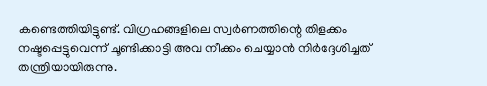കണ്ടെത്തിയിട്ടുണ്ട്. വിഗ്രഹങ്ങളിലെ സ്വര്‍ണത്തിന്റെ തിളക്കം നഷ്ടപ്പെട്ടുവെന്ന് ചൂണ്ടിക്കാട്ടി അവ നീക്കം ചെയ്യാന്‍ നിര്‍ദ്ദേശിച്ചത് തന്ത്രിയായിരുന്നു.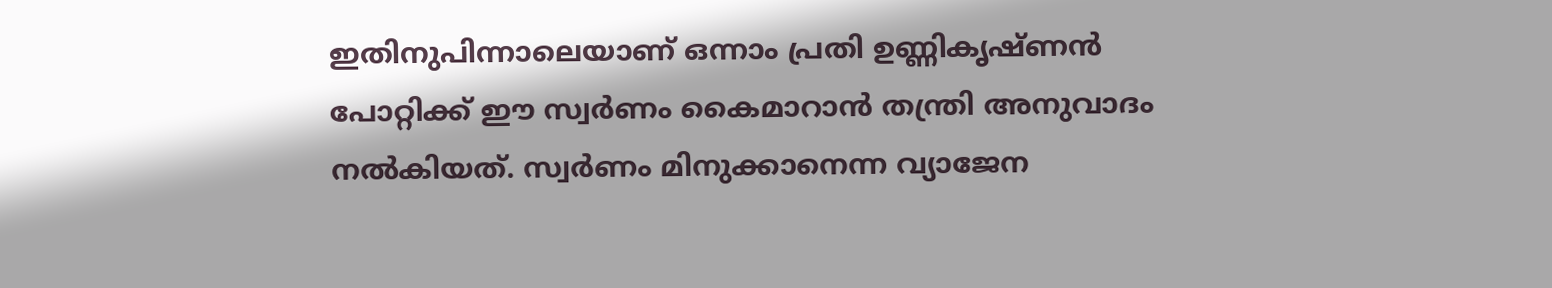ഇതിനുപിന്നാലെയാണ് ഒന്നാം പ്രതി ഉണ്ണികൃഷ്ണന്‍ പോറ്റിക്ക് ഈ സ്വര്‍ണം കൈമാറാന്‍ തന്ത്രി അനുവാദം നല്‍കിയത്. സ്വര്‍ണം മിനുക്കാനെന്ന വ്യാജേന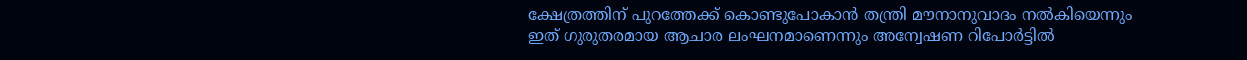ക്ഷേത്രത്തിന് പുറത്തേക്ക് കൊണ്ടുപോകാന്‍ തന്ത്രി മൗനാനുവാദം നല്‍കിയെന്നും ഇത് ഗുരുതരമായ ആചാര ലംഘനമാണെന്നും അന്വേഷണ റിപോര്‍ട്ടില്‍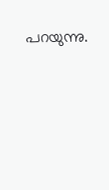പറയുന്നു.